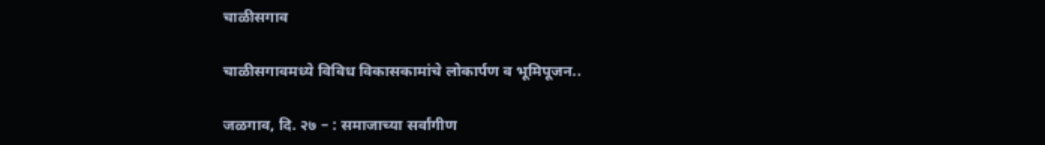चाळीसगाव

चाळीसगावमध्ये विविध विकासकामांचे लोकार्पण व भूमिपूजन..

जळगाव, दि. २७ – : समाजाच्या सर्वांगीण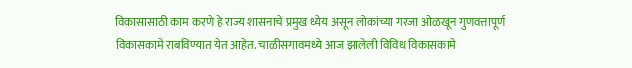विकासासाठी काम करणे हे राज्य शासनाचे प्रमुख ध्येय असून लोकांच्या गरजा ओळखून गुणवत्तापूर्ण विकासकामे राबविण्यात येत आहेत. चाळीसगावमध्ये आज झालेली विविध विकासकामे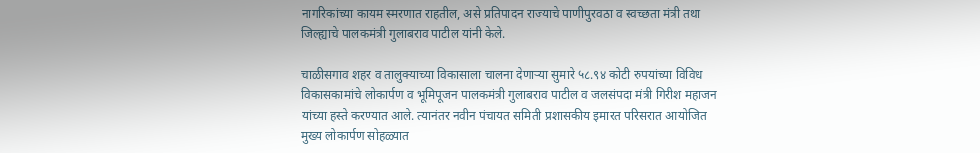नागरिकांच्या कायम स्मरणात राहतील, असे प्रतिपादन राज्याचे पाणीपुरवठा व स्वच्छता मंत्री तथा जिल्ह्याचे पालकमंत्री गुलाबराव पाटील यांनी केले.

चाळीसगाव शहर व तालुक्याच्या विकासाला चालना देणाऱ्या सुमारे ५८.९४ कोटी रुपयांच्या विविध विकासकामांचे लोकार्पण व भूमिपूजन पालकमंत्री गुलाबराव पाटील व जलसंपदा मंत्री गिरीश महाजन यांच्या हस्ते करण्यात आले. त्यानंतर नवीन पंचायत समिती प्रशासकीय इमारत परिसरात आयोजित मुख्य लोकार्पण सोहळ्यात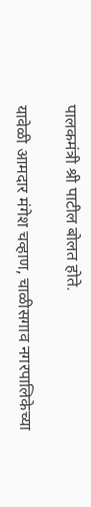पालकमंत्री श्री पाटील बोलत होते.

यावेळी आमदार मंगेश चव्हाण, चाळीसगाव नगरपालिकेच्या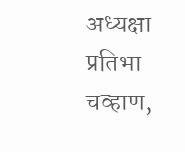अध्यक्षा प्रतिभा चव्हाण,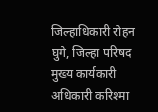जिल्हाधिकारी रोहन घुगे, जिल्हा परिषद मुख्य कार्यकारी अधिकारी करिश्मा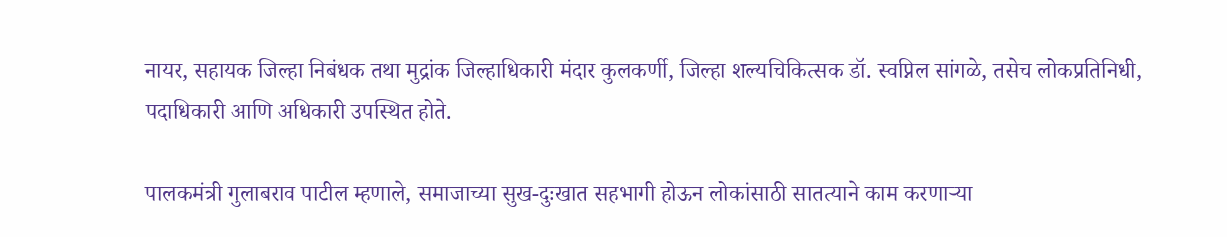नायर, सहायक जिल्हा निबंधक तथा मुद्रांक जिल्हाधिकारी मंदार कुलकर्णी, जिल्हा शल्यचिकित्सक डॉ. स्वप्निल सांगळे, तसेच लोकप्रतिनिधी, पदाधिकारी आणि अधिकारी उपस्थित होते.

पालकमंत्री गुलाबराव पाटील म्हणाले, समाजाच्या सुख-दुःखात सहभागी होऊन लोकांसाठी सातत्याने काम करणाऱ्या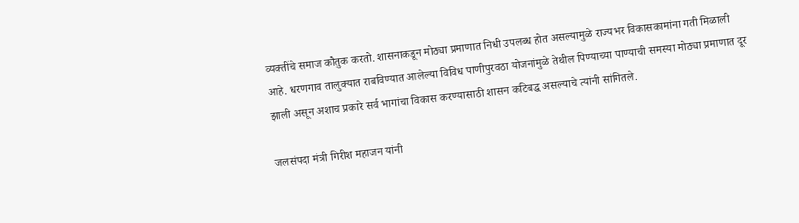व्यक्तींचे समाज कौतुक करतो. शासनाकडून मोठ्या प्रमाणात निधी उपलब्ध होत असल्यामुळे राज्यभर विकासकामांना गती मिळाली आहे. धरणगाव तालुक्यात राबविण्यात आलेल्या विविध पाणीपुरवठा योजनांमुळे तेथील पिण्याच्या पाण्याची समस्या मोठ्या प्रमाणात दूर झाली असून अशाच प्रकारे सर्व भागांचा विकास करण्यासाठी शासन कटिबद्ध असल्याचे त्यांनी सांगितले.

जलसंपदा मंत्री गिरीश महाजन यांनी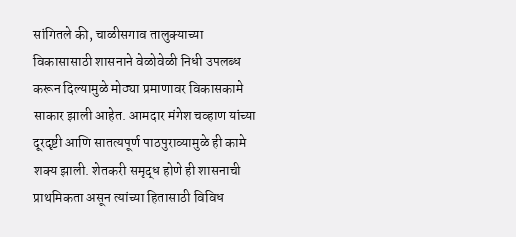सांगितले की, चाळीसगाव तालुक्याच्या विकासासाठी शासनाने वेळोवेळी निधी उपलब्ध करून दिल्यामुळे मोठ्या प्रमाणावर विकासकामे साकार झाली आहेत. आमदार मंगेश चव्हाण यांच्या दूरदृष्टी आणि सातत्यपूर्ण पाठपुराव्यामुळे ही कामे शक्य झाली. शेतकरी समृद्ध होणे ही शासनाची प्राथमिकता असून त्यांच्या हितासाठी विविध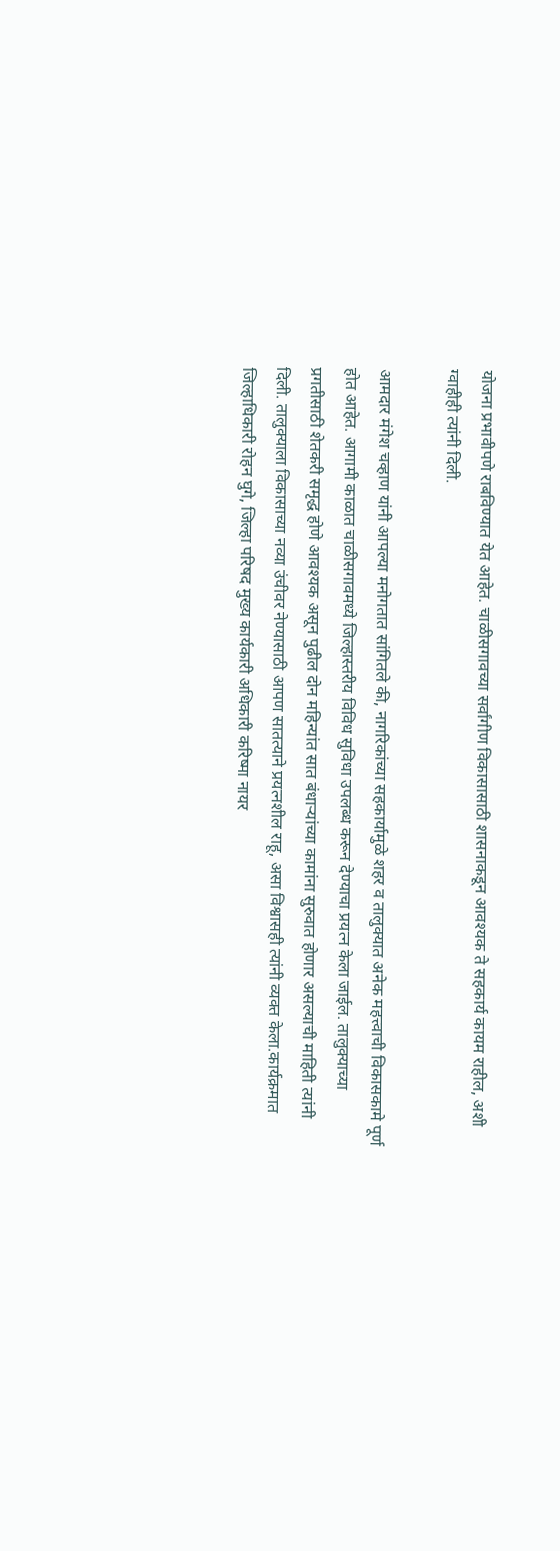योजना प्रभावीपणे राबविण्यात येत आहेत. चाळीसगावच्या सर्वांगीण विकासासाठी शासनाकडून आवश्यक ते सहकार्य कायम राहील, अशी ग्वाहीही त्यांनी दिली.

आमदार मंगेश चव्हाण यांनी आपल्या मनोगतात सांगितले की, नागरिकांच्या सहकार्यामुळे शहर व तालुक्यात अनेक महत्त्वाची विकासकामे पूर्ण होत आहेत. आगामी काळात चाळीसगावमध्ये जिल्हास्तरीय विविध सुविधा उपलब्ध करून देण्याचा प्रयत्न केला जाईल. तालुक्याच्या प्रगतीसाठी शेतकरी समृद्ध होणे आवश्यक असून पुढील दोन महिन्यांत सात बंधाऱ्यांच्या कामांना सुरुवात होणार असल्याची माहिती त्यांनी दिली. तालुक्याला विकासाच्या नव्या उंचीवर नेण्यासाठी आपण सातत्याने प्रयत्नशील राहू, असा विश्वासही त्यांनी व्यक्त केला.कार्यक्रमात जिल्हाधिकारी रोहन घुगे, जिल्हा परिषद मुख्य कार्यकारी अधिकारी करिष्मा नायर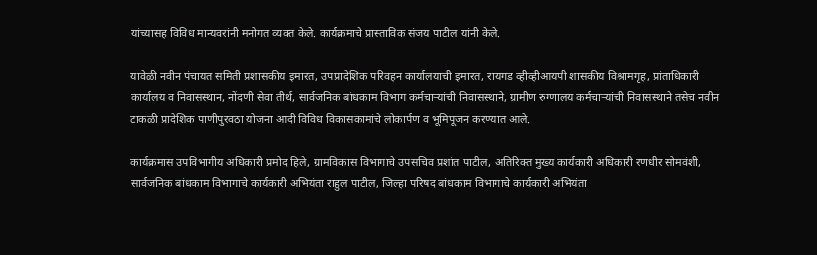यांच्यासह विविध मान्यवरांनी मनोगत व्यक्त केले. कार्यक्रमाचे प्रास्ताविक संजय पाटील यांनी केले.

यावेळी नवीन पंचायत समिती प्रशासकीय इमारत, उपप्रादेशिक परिवहन कार्यालयाची इमारत, रायगड व्हीव्हीआयपी शासकीय विश्रामगृह, प्रांताधिकारी कार्यालय व निवासस्थान, नोंदणी सेवा तीर्थ, सार्वजनिक बांधकाम विभाग कर्मचाऱ्यांची निवासस्थाने, ग्रामीण रुग्णालय कर्मचाऱ्यांची निवासस्थाने तसेच नवीन टाकळी प्रादेशिक पाणीपुरवठा योजना आदी विविध विकासकामांचे लोकार्पण व भूमिपूजन करण्यात आले.

कार्यक्रमास उपविभागीय अधिकारी प्रमोद हिले, ग्रामविकास विभागाचे उपसचिव प्रशांत पाटील, अतिरिक्त मुख्य कार्यकारी अधिकारी रणधीर सोमवंशी, सार्वजनिक बांधकाम विभागाचे कार्यकारी अभियंता राहुल पाटील, जिल्हा परिषद बांधकाम विभागाचे कार्यकारी अभियंता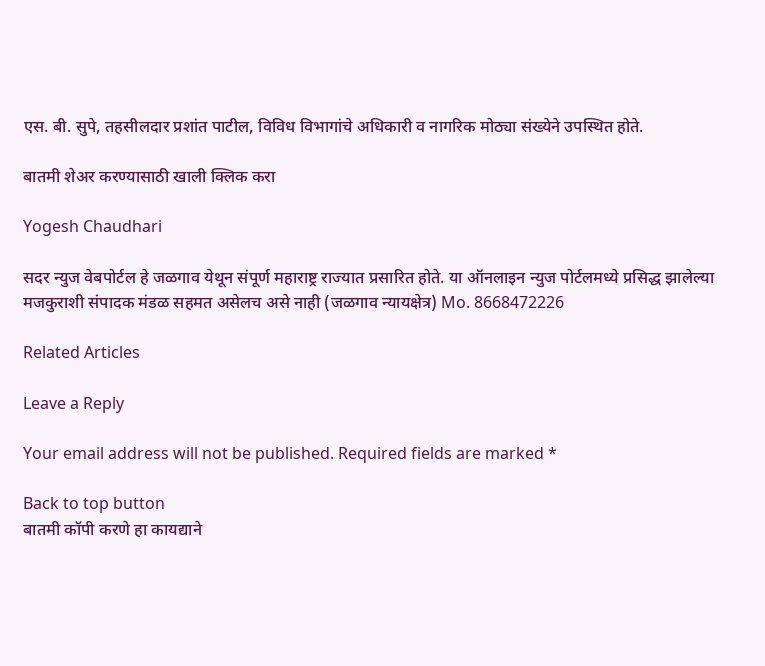एस. बी. सुपे, तहसीलदार प्रशांत पाटील, विविध विभागांचे अधिकारी व नागरिक मोठ्या संख्येने उपस्थित होते.

बातमी शेअर करण्यासाठी खाली क्लिक करा

Yogesh Chaudhari

सदर न्युज वेबपोर्टल हे जळगाव येथून संपूर्ण महाराष्ट्र राज्यात प्रसारित होते. या ऑनलाइन न्युज पोर्टलमध्ये प्रसिद्ध झालेल्या मजकुराशी संपादक मंडळ सहमत असेलच असे नाही (जळगाव न्यायक्षेत्र) Mo. 8668472226

Related Articles

Leave a Reply

Your email address will not be published. Required fields are marked *

Back to top button
बातमी कॉपी करणे हा कायद्याने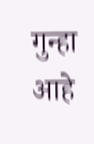गुन्हा आहे